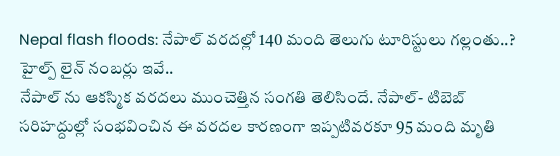Nepal flash floods: నేపాల్ వరదల్లో 140 మంది తెలుగు టూరిస్టులు గల్లంతు..? హైల్ప్ లైన్ నంబర్లు ఇవే..
నేపాల్ ను ఆకస్మిక వరదలు ముంచెత్తిన సంగతి తెలిసిందే. నేపాల్- టిబెబ్ సరిహద్దుల్లో సంభవించిన ఈ వరదల కారణంగా ఇప్పటివరకూ 95 మంది మృతి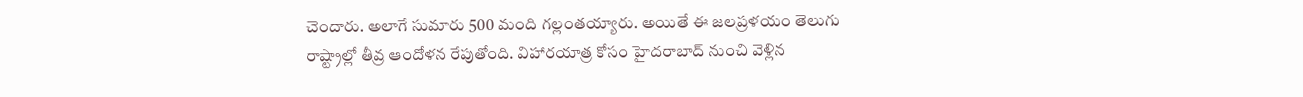చెందారు. అలాగే సుమారు 500 మంది గల్లంతయ్యారు. అయితే ఈ జలప్రళయం తెలుగు రాష్ట్రాల్లో తీవ్ర ఆందోళన రేపుతోంది. విహారయాత్ర కోసం హైదరాబాద్ నుంచి వెళ్లిన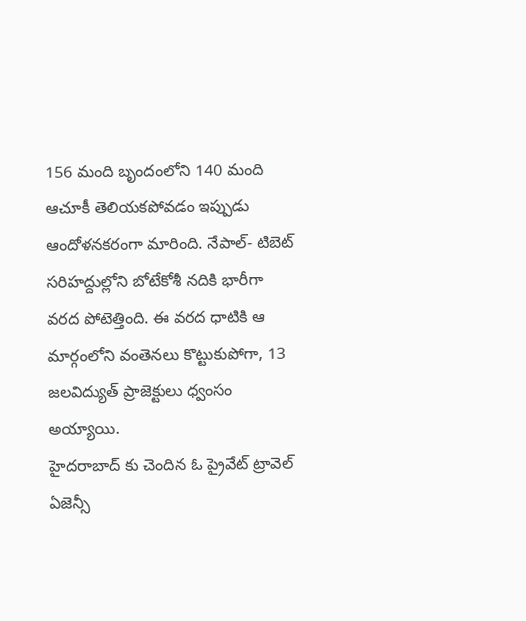156 మంది బృందంలోని 140 మంది ఆచూకీ తెలియకపోవడం ఇప్పుడు ఆందోళనకరంగా మారింది. నేపాల్- టిబెట్ సరిహద్దుల్లోని బోటేకోశీ నదికి భారీగా వరద పోటెత్తింది. ఈ వరద ధాటికి ఆ మార్గంలోని వంతెనలు కొట్టుకుపోగా, 13 జలవిద్యుత్ ప్రాజెక్టులు ధ్వంసం అయ్యాయి.
హైదరాబాద్ కు చెందిన ఓ ప్రైవేట్ ట్రావెల్ ఏజెన్సీ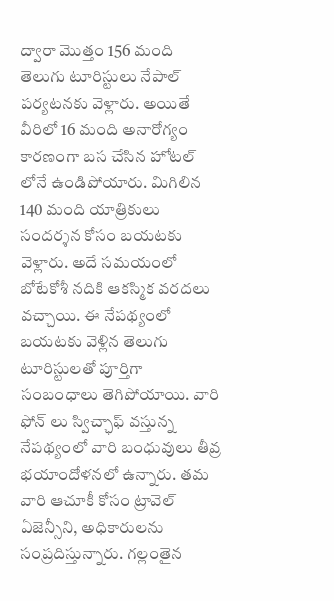ద్వారా మొత్తం 156 మంది తెలుగు టూరిస్టులు నేపాల్ పర్యటనకు వెళ్లారు. అయితే వీరిలో 16 మంది అనారోగ్యం కారణంగా బస చేసిన హోటల్ లోనే ఉండిపోయారు. మిగిలిన 140 మంది యాత్రికులు సందర్శన కోసం బయటకు వెళ్లారు. అదే సమయంలో బోటేకోశీ నదికి ఆకస్మిక వరదలు వచ్చాయి. ఈ నేపథ్యంలో బయటకు వెళ్లిన తెలుగు టూరిస్టులతో పూర్తిగా సంబంధాలు తెగిపోయాయి. వారి ఫోన్ లు స్విచ్ఛాఫ్ వస్తున్న నేపథ్యంలో వారి బంధువులు తీవ్ర భయాందోళనలో ఉన్నారు. తమ వారి ఆచూకీ కోసం ట్రావెల్ ఏజెన్సీని, అధికారులను సంప్రదిస్తున్నారు. గల్లంతైన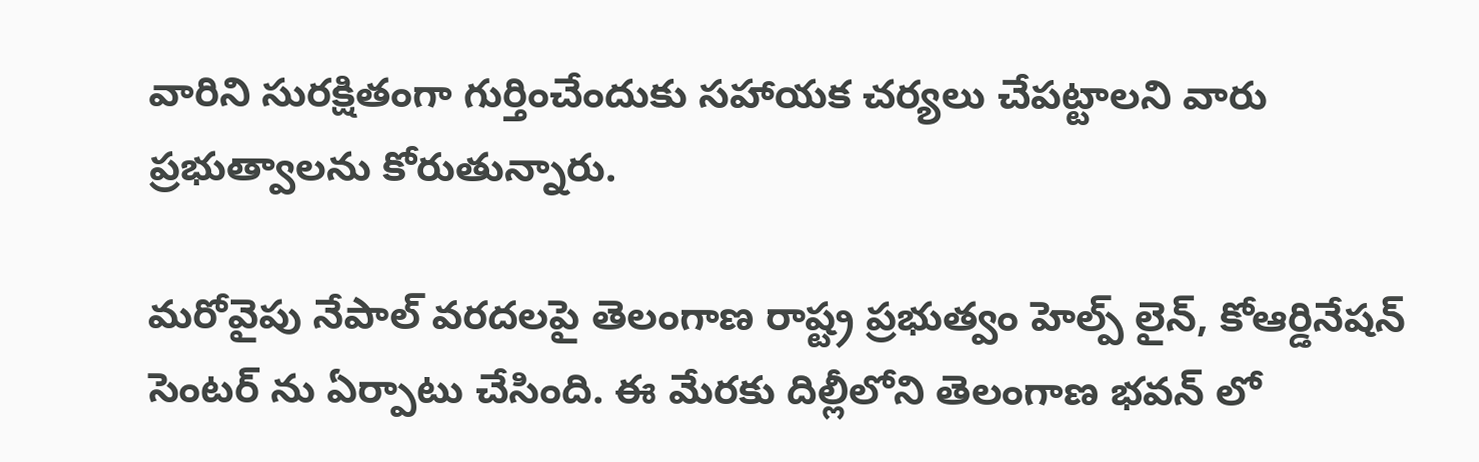వారిని సురక్షితంగా గుర్తించేందుకు సహాయక చర్యలు చేపట్టాలని వారు ప్రభుత్వాలను కోరుతున్నారు.

మరోవైపు నేపాల్ వరదలపై తెలంగాణ రాష్ట్ర ప్రభుత్వం హెల్ప్ లైన్, కోఆర్డినేషన్ సెంటర్ ను ఏర్పాటు చేసింది. ఈ మేరకు దిల్లీలోని తెలంగాణ భవన్ లో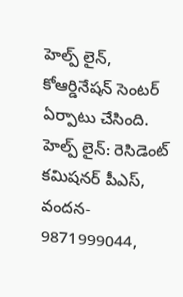హెల్ప్ లైన్, కోఆర్డినేషన్ సెంటర్ ఏర్పాటు చేసింది. హెల్ప్ లైన్: రెసిడెంట్ కమిషనర్ పీఎస్, వందన- 9871999044,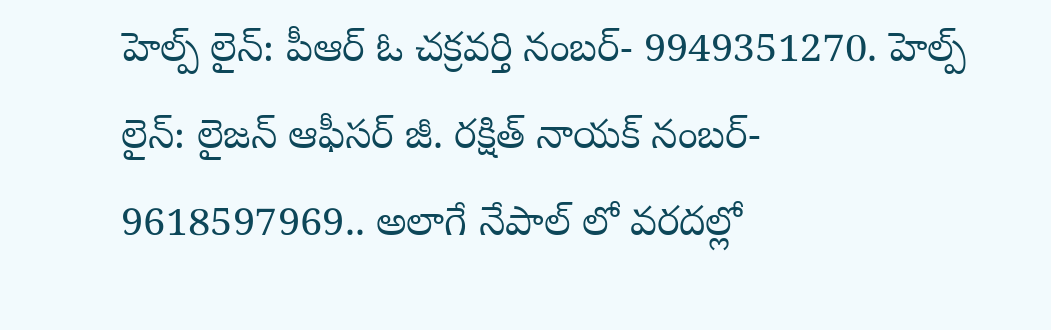హెల్ప్ లైన్: పీఆర్ ఓ చక్రవర్తి నంబర్- 9949351270. హెల్ప్ లైన్: లైజన్ ఆఫీసర్ జీ. రక్షిత్ నాయక్ నంబర్- 9618597969.. అలాగే నేపాల్ లో వరదల్లో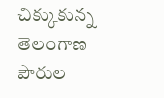చిక్కుకున్న తెలంగాణ పౌరుల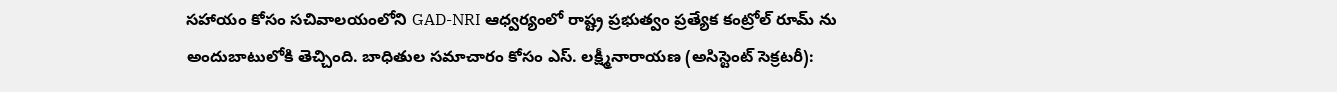సహాయం కోసం సచివాలయంలోని GAD-NRI ఆధ్వర్యంలో రాష్ట్ర ప్రభుత్వం ప్రత్యేక కంట్రోల్ రూమ్ ను అందుబాటులోకి తెచ్చింది. బాధితుల సమాచారం కోసం ఎస్. లక్ష్మీనారాయణ (అసిస్టెంట్ సెక్రటరీ):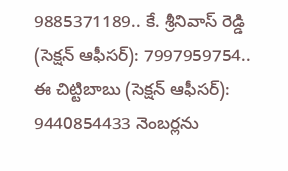9885371189.. కే. శ్రీనివాస్ రెడ్డి (సెక్షన్ ఆఫీసర్): 7997959754.. ఈ చిట్టిబాబు (సెక్షన్ ఆఫీసర్): 9440854433 నెంబర్లను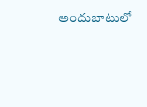అందుబాటులో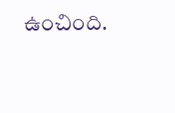ఉంచింది.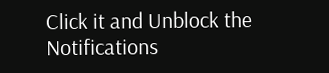Click it and Unblock the Notifications